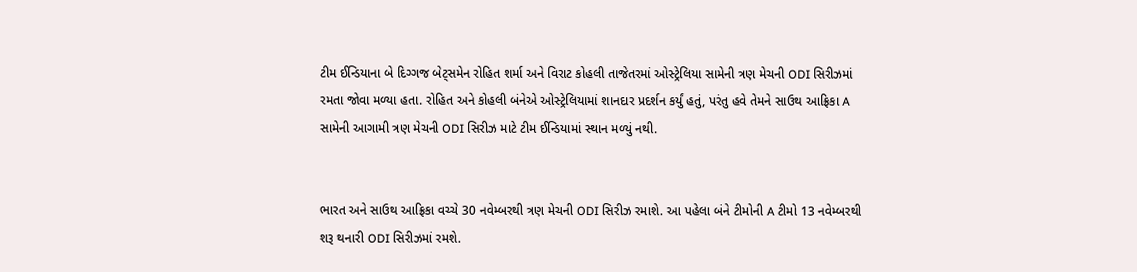ટીમ ઈન્ડિયાના બે દિગ્ગજ બેટ્સમેન રોહિત શર્મા અને વિરાટ કોહલી તાજેતરમાં ઓસ્ટ્રેલિયા સામેની ત્રણ મેચની ODI સિરીઝમાં રમતા જોવા મળ્યા હતા. રોહિત અને કોહલી બંનેએ ઓસ્ટ્રેલિયામાં શાનદાર પ્રદર્શન કર્યું હતું, પરંતુ હવે તેમને સાઉથ આફ્રિકા A સામેની આગામી ત્રણ મેચની ODI સિરીઝ માટે ટીમ ઈન્ડિયામાં સ્થાન મળ્યું નથી.


ભારત અને સાઉથ આફ્રિકા વચ્ચે 30 નવેમ્બરથી ત્રણ મેચની ODI સિરીઝ રમાશે. આ પહેલા બંને ટીમોની A ટીમો 13 નવેમ્બરથી શરૂ થનારી ODI સિરીઝમાં રમશે.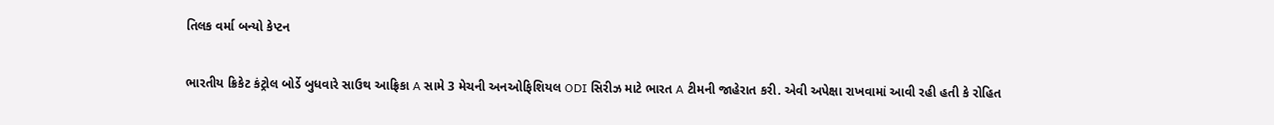તિલક વર્મા બન્યો કેપ્ટન

ભારતીય ક્રિકેટ કંટ્રોલ બોર્ડે બુધવારે સાઉથ આફ્રિકા A સામે 3 મેચની અનઓફિશિયલ ODI સિરીઝ માટે ભારત A ટીમની જાહેરાત કરી. એવી અપેક્ષા રાખવામાં આવી રહી હતી કે રોહિત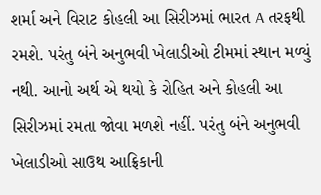શર્મા અને વિરાટ કોહલી આ સિરીઝમાં ભારત A તરફથી રમશે. પરંતુ બંને અનુભવી ખેલાડીઓ ટીમમાં સ્થાન મળ્યું નથી. આનો અર્થ એ થયો કે રોહિત અને કોહલી આ સિરીઝમાં રમતા જોવા મળશે નહીં. પરંતુ બંને અનુભવી ખેલાડીઓ સાઉથ આફ્રિકાની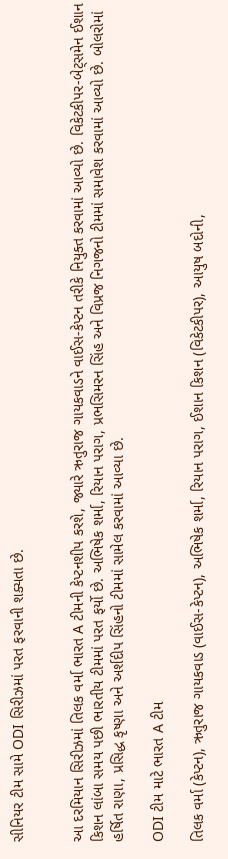સીનિયર ટીમ સામે ODI સિરીઝમાં પરત ફરવાની શક્યતા છે.


આ દરમિયાન સિરીઝમાં તિલક વર્મા ભારત A ટીમની કેપ્ટનશીપ કરશે, જ્યારે ઋતુરાજ ગાયકવાડને વાઈસ-કેપ્ટન તરીકે નિયુક્ત કરવામાં આવ્યો છે. વિકેટકીપર-બેટ્સમેન ઈશાન કિશન લાંબા સમય પછી ભારતીય ટીમમાં પરત ફર્યો છે. અભિષેક શર્મા, રિયાન પરાગ, પ્રભસિમરન સિંહ અને વિપ્રજ નિગજનો ટીમમાં સમાવેશ કરવામાં આવ્યો છે. બોલરોમાં હર્ષિત રાણા, પ્રસિદ્ધ કૃષ્ણા અને અર્શદીપ સિંહનો ટીમમાં સામેલ કરવામાં આવ્યા છે.

ODI ટીમ માટે ભારત A ટીમ

તિલક વર્મા (કેપ્ટન), ઋતુરાજ ગાયકવાડ (વાઈસ-કેપ્ટન), અભિષેક શર્મા, રિયાન પરાગ, ઈશાન કિશન (વિકેટકીપર), આયુષ બદોની,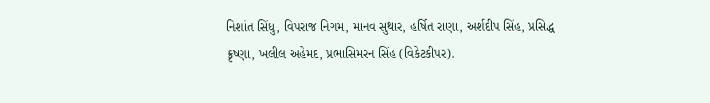નિશાંત સિંધુ, વિપરાજ નિગમ, માનવ સુથાર, હર્ષિત રાણા, અર્શદીપ સિંહ, પ્રસિદ્ધ ક્રૃષ્ણા, ખલીલ અહેમદ, પ્રભાસિમરન સિંહ (વિકેટકીપર).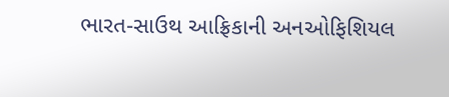ભારત-સાઉથ આફ્રિકાની અનઓફિશિયલ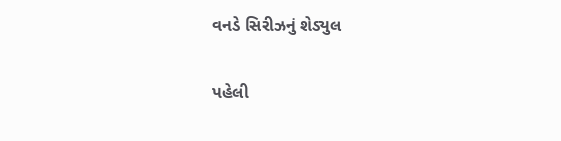વનડે સિરીઝનું શેડ્યુલ

પહેલી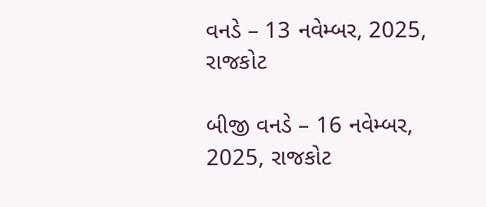વનડે – 13 નવેમ્બર, 2025, રાજકોટ

બીજી વનડે – 16 નવેમ્બર, 2025, રાજકોટ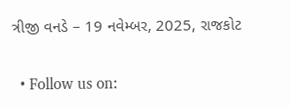ત્રીજી વનડે – 19 નવેમ્બર, 2025, રાજકોટ

  • Follow us on: